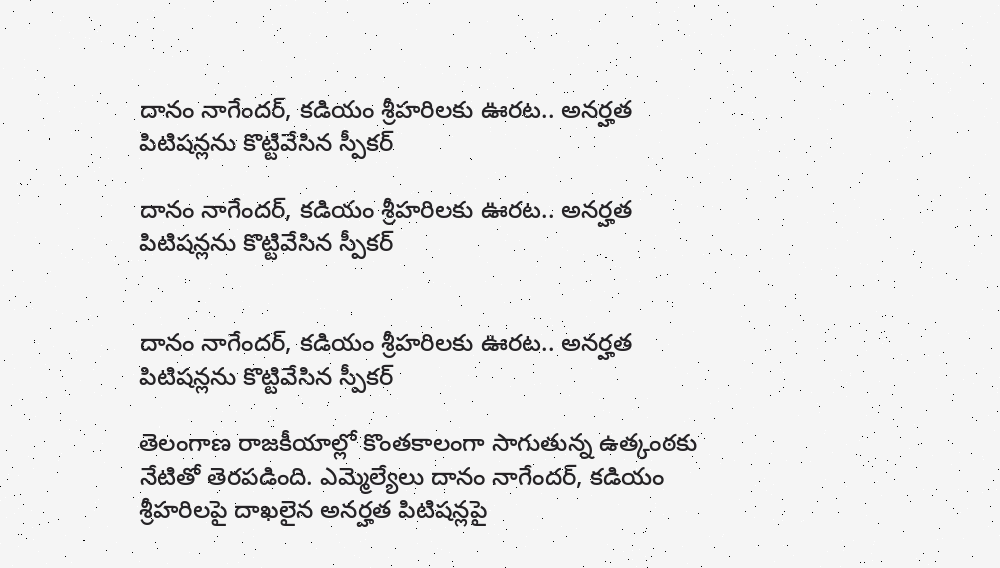దానం నాగేందర్, కడియం శ్రీహరిలకు ఊరట.. అనర్హత పిటిషన్లను కొట్టివేసిన స్పీకర్

దానం నాగేందర్, కడియం శ్రీహరిలకు ఊరట.. అనర్హత పిటిషన్లను కొట్టివేసిన స్పీకర్


దానం నాగేందర్, కడియం శ్రీహరిలకు ఊరట.. అనర్హత పిటిషన్లను కొట్టివేసిన స్పీకర్

తెలంగాణ రాజకీయాల్లో కొంతకాలంగా సాగుతున్న ఉత్కంఠకు నేటితో తెరపడింది. ఎమ్మెల్యేలు దానం నాగేందర్, కడియం శ్రీహరిలపై దాఖలైన అనర్హత పిటిషన్లపై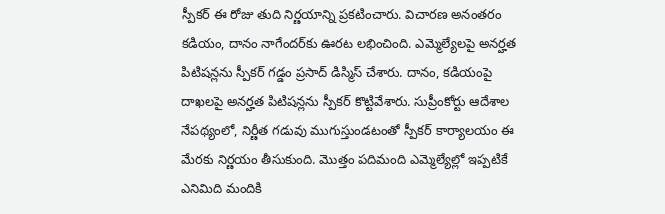స్పీకర్ ఈ రోజు తుది నిర్ణయాన్ని ప్రకటించారు. విచారణ అనంతరం కడియం, దానం నాగేందర్‌కు ఊరట లభించింది. ఎమ్మెల్యేలపై అనర్హత పిటిషన్లను స్పీకర్ గడ్డం ప్రసాద్ డిస్మిస్ చేశారు. దానం, కడియంపై దాఖలపై అనర్హత పిటిషన్లను స్పీకర్ కొట్టివేశారు. సుప్రీంకోర్టు ఆదేశాల నేపథ్యంలో, నిర్ణీత గడువు ముగుస్తుండటంతో స్పీకర్ కార్యాలయం ఈ మేరకు నిర్ణయం తీసుకుంది. మొత్తం పదిమంది ఎమ్మెల్యేల్లో ఇప్పటికే ఎనిమిది మందికి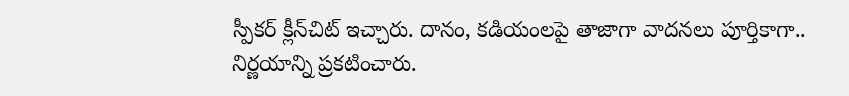స్పీకర్ క్లీన్‌చిట్ ఇచ్చారు. దానం, కడియంలపై తాజాగా వాదనలు పూర్తికాగా.. నిర్ణయాన్ని ప్రకటించారు.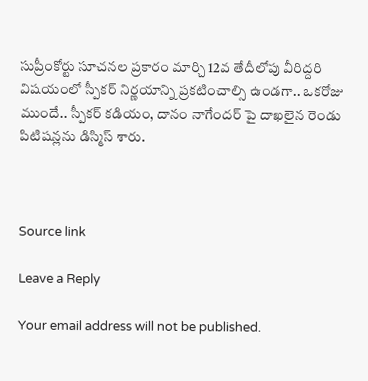సుప్రీంకోర్టు సూచనల ప్రకారం మార్చి 12వ తేదీలోపు వీరిద్దరి విషయంలో స్పీకర్ నిర్ణయాన్ని ప్రకటించాల్సి ఉండగా.. ఒకరోజు ముందే.. స్పీకర్ కడియం, దానం నాగేందర్‌ పై దాఖలైన రెండు పిటిషన్లను డిస్మిస్ శారు.



Source link

Leave a Reply

Your email address will not be published.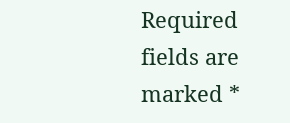Required fields are marked *